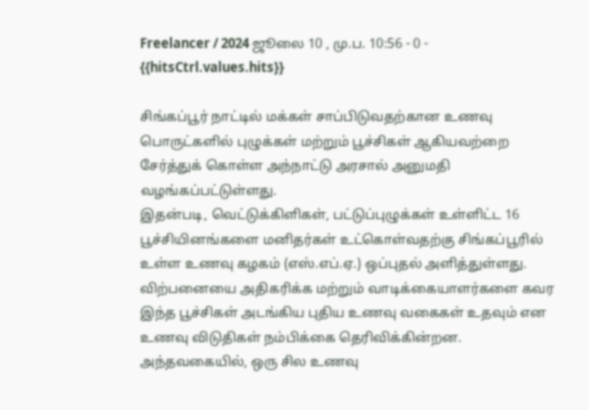Freelancer / 2024 ஜூலை 10 , மு.ப. 10:56 - 0 - {{hitsCtrl.values.hits}}

சிங்கப்பூர் நாட்டில் மக்கள் சாப்பிடுவதற்கான உணவு பொருட்களில் புழுக்கள் மற்றும் பூச்சிகள் ஆகியவற்றை சேர்த்துக் கொள்ள அந்நாட்டு அரசால் அனுமதி வழங்கப்பட்டுள்ளது.
இதன்படி, வெட்டுக்கிளிகள், பட்டுப்புழுக்கள் உள்ளிட்ட 16 பூச்சியினங்களை மனிதர்கள் உட்கொள்வதற்கு சிங்கப்பூரில் உள்ள உணவு கழகம் (எஸ்.எப்.ஏ.) ஒப்புதல் அளித்துள்ளது.
விற்பனையை அதிகரிக்க மற்றும் வாடிக்கையாளர்களை கவர இந்த பூச்சிகள் அடங்கிய புதிய உணவு வகைகள் உதவும் என உணவு விடுதிகள் நம்பிக்கை தெரிவிக்கின்றன.
அந்தவகையில், ஒரு சில உணவு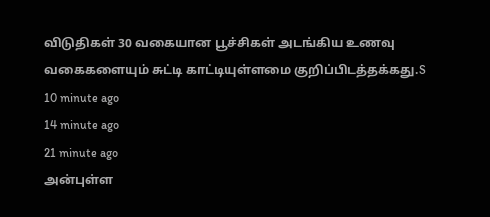விடுதிகள் 30 வகையான பூச்சிகள் அடங்கிய உணவு வகைகளையும் சுட்டி காட்டியுள்ளமை குறிப்பிடத்தக்கது.S
10 minute ago
14 minute ago
21 minute ago
அன்புள்ள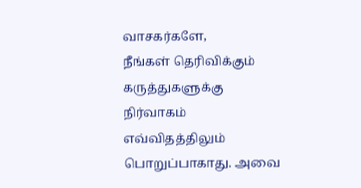வாசகர்களே,
நீங்கள் தெரிவிக்கும் கருத்துகளுக்கு நிர்வாகம் எவ்விதத்திலும் பொறுப்பாகாது. அவை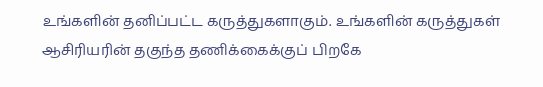உங்களின் தனிப்பட்ட கருத்துகளாகும். உங்களின் கருத்துகள் ஆசிரியரின் தகுந்த தணிக்கைக்குப் பிறகே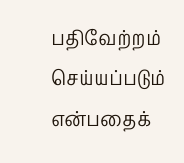பதிவேற்றம் செய்யப்படும் என்பதைக்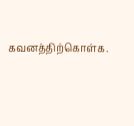கவனத்திற்கொள்க.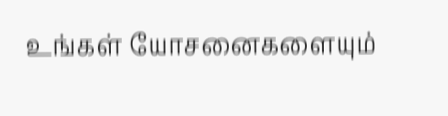உங்கள் யோசனைகளையும்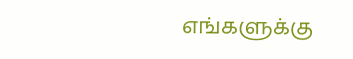எங்களுக்கு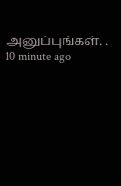அனுப்புங்கள். .
10 minute ago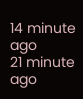14 minute ago
21 minute ago